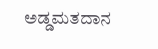ಅಡ್ಡಮತದಾನ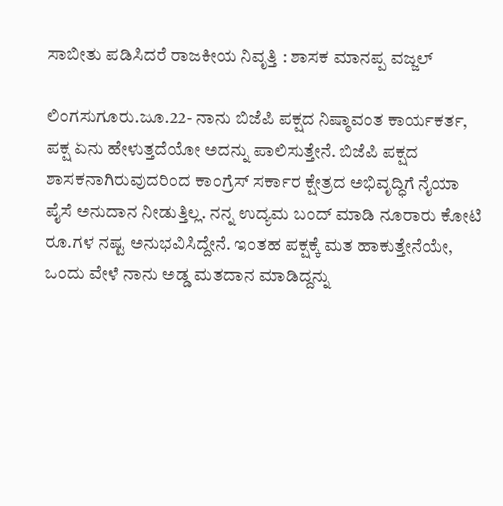ಸಾಬೀತು ಪಡಿಸಿದರೆ ರಾಜಕೀಯ ನಿವೃತ್ತಿ : ಶಾಸಕ ಮಾನಪ್ಪ ವಜ್ಜಲ್

ಲಿಂಗಸುಗೂರು.ಜೂ.22- ನಾನು ಬಿಜೆಪಿ ಪಕ್ಷದ ನಿಷ್ಠಾವಂತ ಕಾರ್ಯಕರ್ತ, ಪಕ್ಷ ಏನು ಹೇಳುತ್ತದೆಯೋ ಅದನ್ನು ಪಾಲಿಸುತ್ತೇನೆ. ಬಿಜೆಪಿ ಪಕ್ಷದ ಶಾಸಕನಾಗಿರುವುದರಿಂದ ಕಾಂಗ್ರೆಸ್ ಸರ್ಕಾರ ಕ್ಷೇತ್ರದ ಅಭಿವೃದ್ಧಿಗೆ ನೈಯಾ ಪೈಸೆ ಅನುದಾನ ನೀಡುತ್ತಿಲ್ಲ. ನನ್ನ ಉದ್ಯಮ ಬಂದ್ ಮಾಡಿ ನೂರಾರು ಕೋಟಿ ರೂ.ಗಳ ನಷ್ಟ ಅನುಭವಿಸಿದ್ದೇನೆ. ಇಂತಹ ಪಕ್ಷಕ್ಕೆ ಮತ ಹಾಕುತ್ತೇನೆಯೇ, ಒಂದು ವೇಳೆ ನಾನು ಅಡ್ಡ ಮತದಾನ ಮಾಡಿದ್ದನ್ನು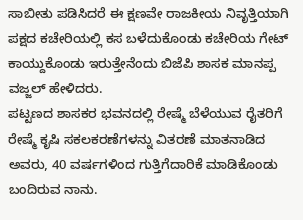ಸಾಬೀತು ಪಡಿಸಿದರೆ ಈ ಕ್ಷಣವೇ ರಾಜಕೀಯ ನಿವೃತ್ತಿಯಾಗಿ ಪಕ್ಷದ ಕಚೇರಿಯಲ್ಲಿ ಕಸ ಬಳೆದುಕೊಂಡು ಕಚೇರಿಯ ಗೇಟ್ ಕಾಯ್ದುಕೊಂಡು ಇರುತ್ತೇನೆಂದು ಬಿಜೆಪಿ ಶಾಸಕ ಮಾನಪ್ಪ ವಜ್ಜಲ್ ಹೇಳಿದರು.
ಪಟ್ಟಣದ ಶಾಸಕರ ಭವನದಲ್ಲಿ ರೇಷ್ಮೆ ಬೆಳೆಯುವ ರೈತರಿಗೆ ರೇಷ್ಮೆ ಕೃಷಿ ಸಕಲಕರಣೆಗಳನ್ನು ವಿತರಣೆ ಮಾತನಾಡಿದ ಅವರು, 40 ವರ್ಷಗಳಿಂದ ಗುತ್ತಿಗೆದಾರಿಕೆ ಮಾಡಿಕೊಂಡು ಬಂದಿರುವ ನಾನು.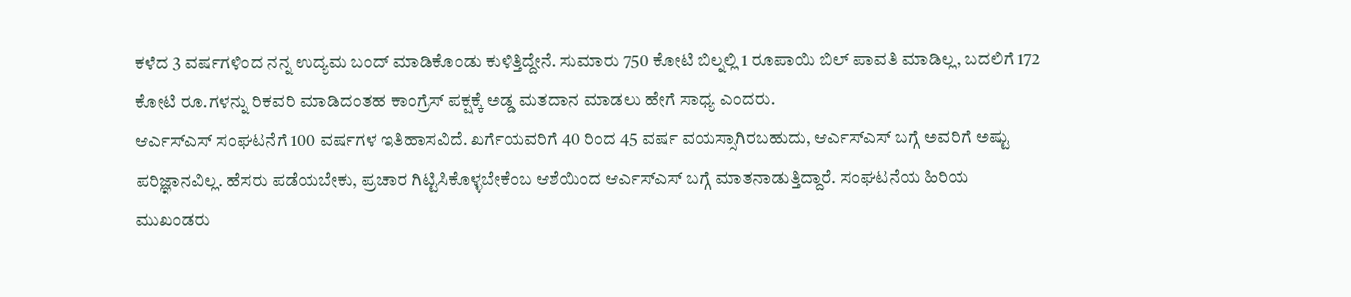ಕಳೆದ 3 ವರ್ಷಗಳಿಂದ ನನ್ನ ಉದ್ಯಮ ಬಂದ್ ಮಾಡಿಕೊಂಡು ಕುಳಿತ್ತಿದ್ದೇನೆ. ಸುಮಾರು 750 ಕೋಟಿ ಬಿಲ್ನಲ್ಲಿ 1 ರೂಪಾಯಿ ಬಿಲ್ ಪಾವತಿ ಮಾಡಿಲ್ಲ, ಬದಲಿಗೆ 172 ಕೋಟಿ ರೂ.ಗಳನ್ನು ರಿಕವರಿ ಮಾಡಿದಂತಹ ಕಾಂಗ್ರೆಸ್ ಪಕ್ಷಕ್ಕೆ ಅಡ್ಡ ಮತದಾನ ಮಾಡಲು ಹೇಗೆ ಸಾಧ್ಯ ಎಂದರು.
ಆರ್ಎಸ್ಎಸ್ ಸಂಘಟನೆಗೆ 100 ವರ್ಷಗಳ ಇತಿಹಾಸವಿದೆ. ಖರ್ಗೆಯವರಿಗೆ 40 ರಿಂದ 45 ವರ್ಷ ವಯಸ್ಸಾಗಿರಬಹುದು, ಆರ್ಎಸ್ಎಸ್ ಬಗ್ಗೆ ಅವರಿಗೆ ಅಷ್ಟು ಪರಿಜ್ಞಾನವಿಲ್ಲ. ಹೆಸರು ಪಡೆಯಬೇಕು, ಪ್ರಚಾರ ಗಿಟ್ಟಿಸಿಕೊಳ್ಳಬೇಕೆಂಬ ಆಶೆಯಿಂದ ಆರ್ಎಸ್ಎಸ್ ಬಗ್ಗೆ ಮಾತನಾಡುತ್ತಿದ್ದಾರೆ. ಸಂಘಟನೆಯ ಹಿರಿಯ ಮುಖಂಡರು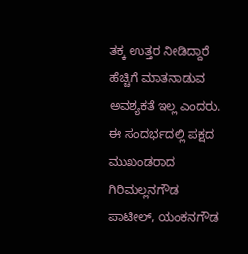ತಕ್ಕ ಉತ್ತರ ನೀಡಿದ್ದಾರೆ ಹೆಚ್ಚಿಗೆ ಮಾತನಾಡುವ ಅವಶ್ಯಕತೆ ಇಲ್ಲ ಎಂದರು.
ಈ ಸಂದರ್ಭದಲ್ಲಿ ಪಕ್ಷದ ಮುಖಂಡರಾದ ಗಿರಿಮಲ್ಲನಗೌಡ ಪಾಟೀಲ್, ಯಂಕನಗೌಡ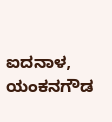ಐದನಾಳ, ಯಂಕನಗೌಡ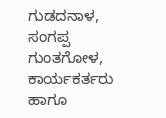ಗುಡದನಾಳ, ಸಂಗಪ್ಪ ಗುಂತಗೋಳ, ಕಾರ್ಯಕರ್ತರು ಹಾಗೂ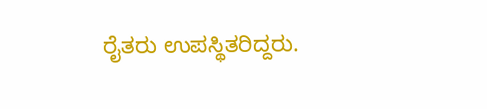ರೈತರು ಉಪಸ್ಥಿತರಿದ್ದರು.